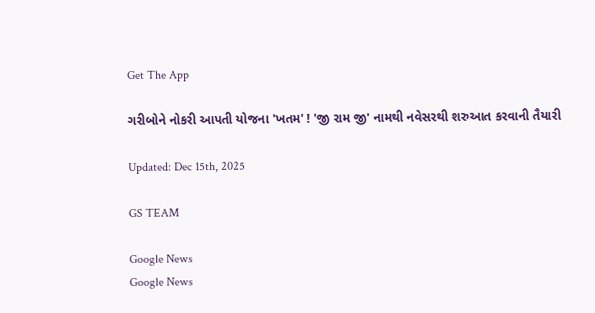Get The App

ગરીબોને નોકરી આપતી યોજના 'ખતમ' ! 'જી રામ જી' નામથી નવેસરથી શરુઆત કરવાની તૈયારી

Updated: Dec 15th, 2025

GS TEAM

Google News
Google News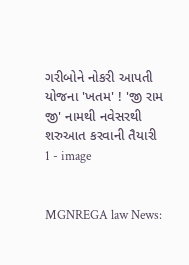ગરીબોને નોકરી આપતી યોજના 'ખતમ' ! 'જી રામ જી' નામથી નવેસરથી શરુઆત કરવાની તૈયારી 1 - image


MGNREGA law News: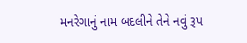મનરેગાનું નામ બદલીને તેને નવું રૂપ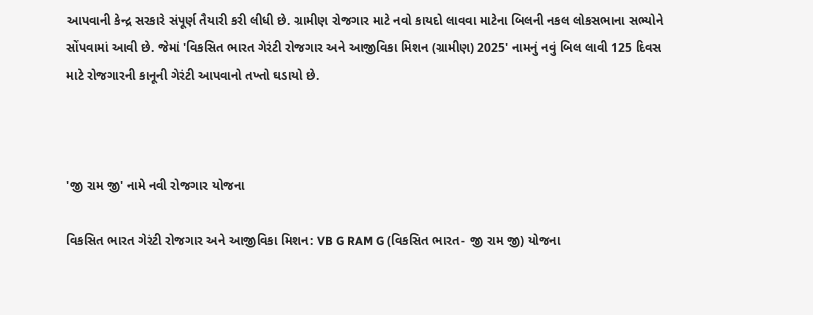આપવાની કેન્દ્ર સરકારે સંપૂર્ણ તૈયારી કરી લીધી છે. ગ્રામીણ રોજગાર માટે નવો કાયદો લાવવા માટેના બિલની નકલ લોકસભાના સભ્યોને સોંપવામાં આવી છે. જેમાં 'વિકસિત ભારત ગેરંટી રોજગાર અને આજીવિકા મિશન (ગ્રામીણ) 2025' નામનું નવું બિલ લાવી 125 દિવસ માટે રોજગારની કાનૂની ગેરંટી આપવાનો તખ્તો ઘડાયો છે.



'જી રામ જી' નામે નવી રોજગાર યોજના

વિકસિત ભારત ગેરંટી રોજગાર અને આજીવિકા મિશન: VB G RAM G (વિકસિત ભારત- જી રામ જી) યોજના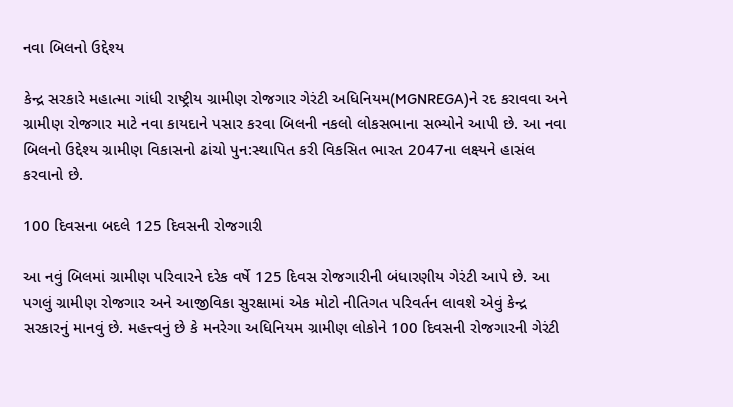નવા બિલનો ઉદ્દેશ્ય

કેન્દ્ર સરકારે મહાત્મા ગાંધી રાષ્ટ્રીય ગ્રામીણ રોજગાર ગેરંટી અધિનિયમ(MGNREGA)ને રદ કરાવવા અને ગ્રામીણ રોજગાર માટે નવા કાયદાને પસાર કરવા બિલની નકલો લોકસભાના સભ્યોને આપી છે. આ નવા બિલનો ઉદ્દેશ્ય ગ્રામીણ વિકાસનો ઢાંચો પુન:સ્થાપિત કરી વિકસિત ભારત 2047ના લક્ષ્યને હાસંલ કરવાનો છે.

100 દિવસના બદલે 125 દિવસની રોજગારી

આ નવું બિલમાં ગ્રામીણ પરિવારને દરેક વર્ષે 125 દિવસ રોજગારીની બંધારણીય ગેરંટી આપે છે. આ પગલું ગ્રામીણ રોજગાર અને આજીવિકા સુરક્ષામાં એક મોટો નીતિગત પરિવર્તન લાવશે એવું કેન્દ્ર સરકારનું માનવું છે. મહત્ત્વનું છે કે મનરેગા અધિનિયમ ગ્રામીણ લોકોને 100 દિવસની રોજગારની ગેરંટી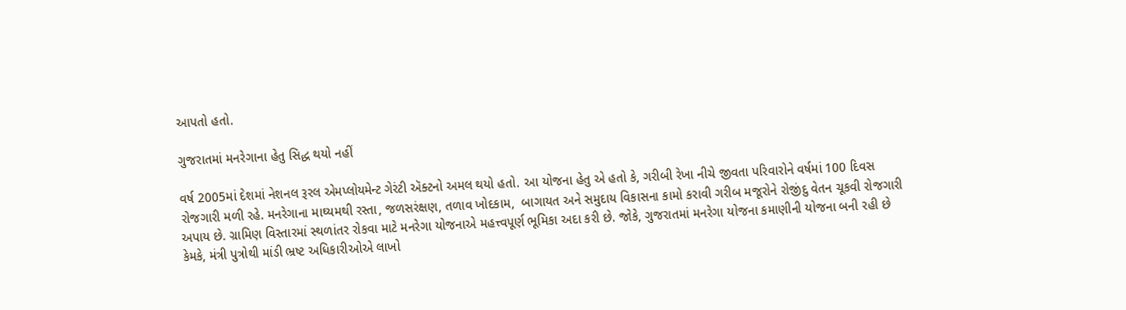આપતો હતો.

ગુજરાતમાં મનરેગાના હેતુ સિદ્ધ થયો નહીં

વર્ષ 2005માં દેશમાં નેશનલ રૂરલ એમપ્લોયમેન્ટ ગેરંટી ઍક્ટનો અમલ થયો હતો. આ યોજના હેતુ એ હતો કે, ગરીબી રેખા નીચે જીવતા પરિવારોને વર્ષમાં 100 દિવસ રોજગારી મળી રહે. મનરેગાના માઘ્યમથી રસ્તા, જળસરંક્ષણ, તળાવ ખોદકામ,  બાગાયત અને સમુદાય વિકાસના કામો કરાવી ગરીબ મજૂરોને રોજીંદુ વેતન ચૂકવી રોજગારી અપાય છે. ગ્રામિણ વિસ્તારમાં સ્થળાંતર રોકવા માટે મનરેગા યોજનાએ મહત્ત્વપૂર્ણ ભૂમિકા અદા કરી છે. જોકે, ગુજરાતમાં મનરેગા યોજના કમાણીની યોજના બની રહી છે કેમકે, મંત્રી પુત્રોથી માંડી ભ્રષ્ટ અધિકારીઓએ લાખો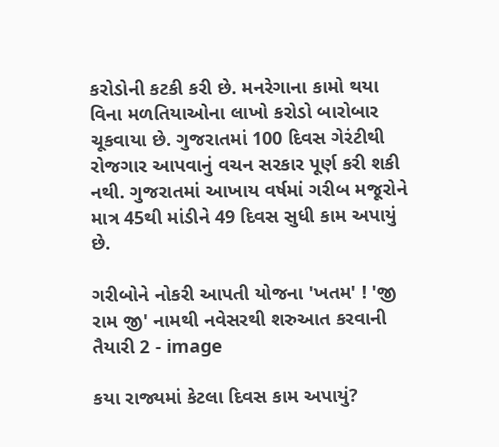કરોડોની કટકી કરી છે. મનરેગાના કામો થયા વિના મળતિયાઓના લાખો કરોડો બારોબાર ચૂકવાયા છે. ગુજરાતમાં 100 દિવસ ગેરંટીથી રોજગાર આપવાનું વચન સરકાર પૂર્ણ કરી શકી નથી. ગુજરાતમાં આખાય વર્ષમાં ગરીબ મજૂરોને માત્ર 45થી માંડીને 49 દિવસ સુધી કામ અપાયું છે.

ગરીબોને નોકરી આપતી યોજના 'ખતમ' ! 'જી રામ જી' નામથી નવેસરથી શરુઆત કરવાની તૈયારી 2 - image

કયા રાજ્યમાં કેટલા દિવસ કામ અપાયું?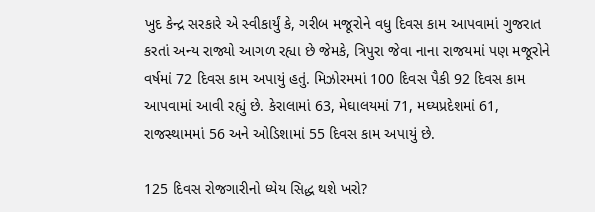ખુદ કેન્દ્ર સરકારે એ સ્વીકાર્યું કે, ગરીબ મજૂરોને વધુ દિવસ કામ આપવામાં ગુજરાત કરતાં અન્ય રાજ્યો આગળ રહ્યા છે જેમકે, ત્રિપુરા જેવા નાના રાજયમાં પણ મજૂરોને વર્ષમાં 72 દિવસ કામ અપાયું હતું. મિઝોરમમાં 100 દિવસ પૈકી 92 દિવસ કામ આપવામાં આવી રહ્યું છે. કેરાલામાં 63, મેઘાલયમાં 71, મઘ્યપ્રદેશમાં 61, રાજસ્થામમાં 56 અને ઓડિશામાં 55 દિવસ કામ અપાયું છે.

125 દિવસ રોજગારીનો ધ્યેય સિદ્ધ થશે ખરો?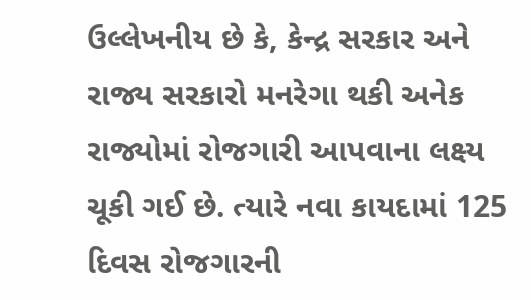ઉલ્લેખનીય છે કે, કેન્દ્ર સરકાર અને રાજ્ય સરકારો મનરેગા થકી અનેક રાજ્યોમાં રોજગારી આપવાના લક્ષ્ય ચૂકી ગઈ છે. ત્યારે નવા કાયદામાં 125 દિવસ રોજગારની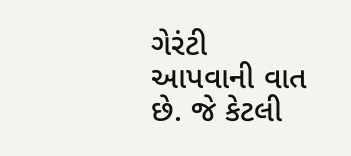ગેરંટી આપવાની વાત છે. જે કેટલી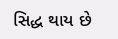સિદ્ધ થાય છે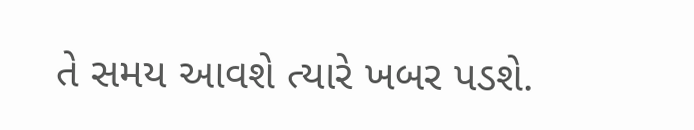તે સમય આવશે ત્યારે ખબર પડશે.